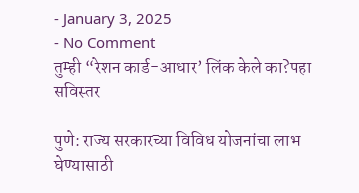- January 3, 2025
- No Comment
तुम्ही “रेशन कार्ड-आधार’ लिंक केले का?पहा सविस्तर

पुणे: राज्य सरकारच्या विविध योजनांचा लाभ घेण्यासाठी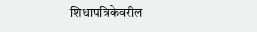शिधापत्रिकेवरील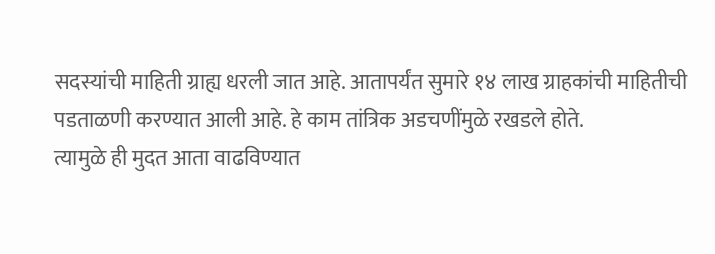सदस्यांची माहिती ग्राह्य धरली जात आहे. आतापर्यंत सुमारे १४ लाख ग्राहकांची माहितीची पडताळणी करण्यात आली आहे. हे काम तांत्रिक अडचणींमुळे रखडले होते.
त्यामुळे ही मुदत आता वाढविण्यात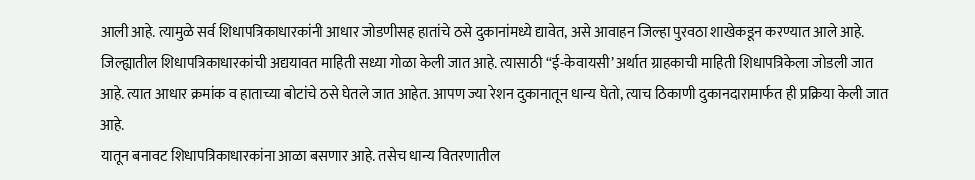आली आहे. त्यामुळे सर्व शिधापत्रिकाधारकांनी आधार जोडणीसह हातांचे ठसे दुकानांमध्ये द्यावेत, असे आवाहन जिल्हा पुरवठा शाखेकडून करण्यात आले आहे.
जिल्ह्यातील शिधापत्रिकाधारकांची अद्ययावत माहिती सध्या गोळा केली जात आहे. त्यासाठी “ई-केवायसी’ अर्थात ग्राहकाची माहिती शिधापत्रिकेला जोडली जात आहे. त्यात आधार क्रमांक व हाताच्या बोटांचे ठसे घेतले जात आहेत. आपण ज्या रेशन दुकानातून धान्य घेतो, त्याच ठिकाणी दुकानदारामार्फत ही प्रक्रिया केली जात आहे.
यातून बनावट शिधापत्रिकाधारकांना आळा बसणार आहे. तसेच धान्य वितरणातील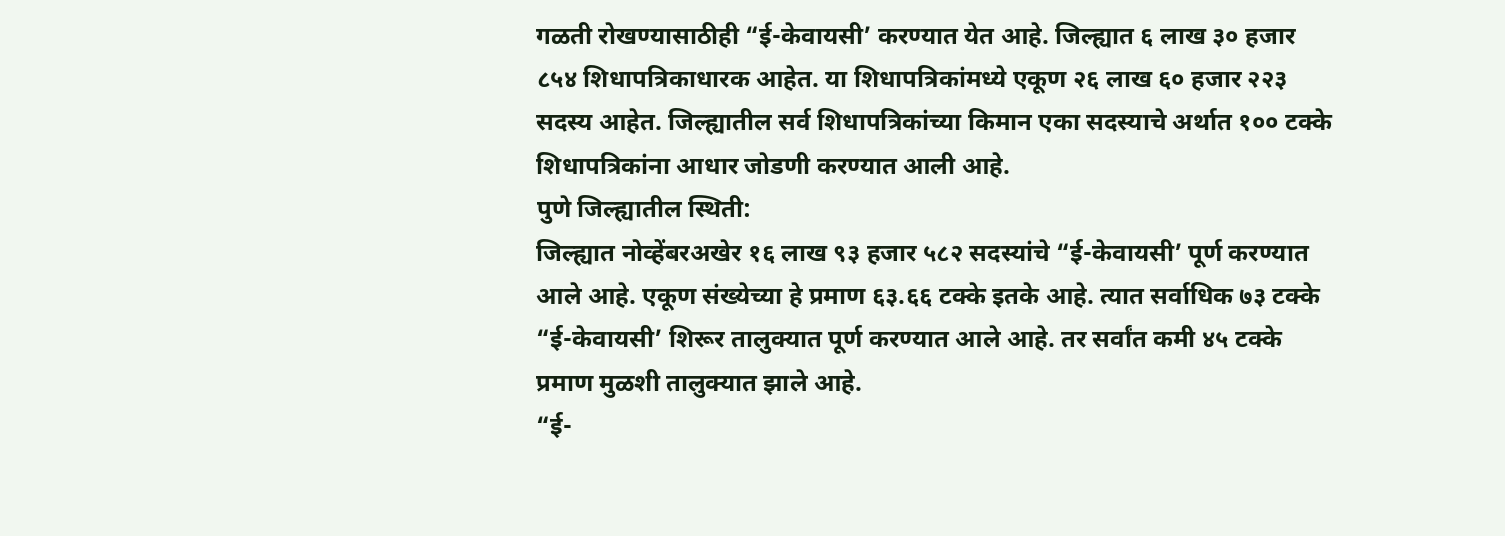गळती रोखण्यासाठीही “ई-केवायसी’ करण्यात येत आहे. जिल्ह्यात ६ लाख ३० हजार ८५४ शिधापत्रिकाधारक आहेत. या शिधापत्रिकांमध्ये एकूण २६ लाख ६० हजार २२३ सदस्य आहेत. जिल्ह्यातील सर्व शिधापत्रिकांच्या किमान एका सदस्याचे अर्थात १०० टक्के शिधापत्रिकांना आधार जोडणी करण्यात आली आहे.
पुणे जिल्ह्यातील स्थिती:
जिल्ह्यात नोव्हेंबरअखेर १६ लाख ९३ हजार ५८२ सदस्यांचे “ई-केवायसी’ पूर्ण करण्यात आले आहे. एकूण संख्येच्या हे प्रमाण ६३.६६ टक्के इतके आहे. त्यात सर्वाधिक ७३ टक्के “ई-केवायसी’ शिरूर तालुक्यात पूर्ण करण्यात आले आहे. तर सर्वांत कमी ४५ टक्के प्रमाण मुळशी तालुक्यात झाले आहे.
“ई-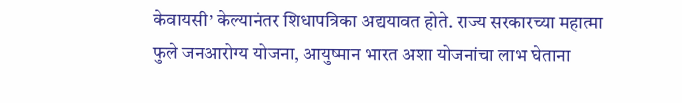केवायसी’ केल्यानंतर शिधापत्रिका अद्ययावत होते. राज्य सरकारच्या महात्मा फुले जनआरोग्य योजना, आयुष्मान भारत अशा योजनांचा लाभ घेताना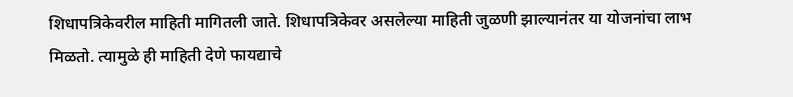शिधापत्रिकेवरील माहिती मागितली जाते. शिधापत्रिकेवर असलेल्या माहिती जुळणी झाल्यानंतर या योजनांचा लाभ मिळतो. त्यामुळे ही माहिती देणे फायद्याचे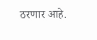ठरणार आहे.